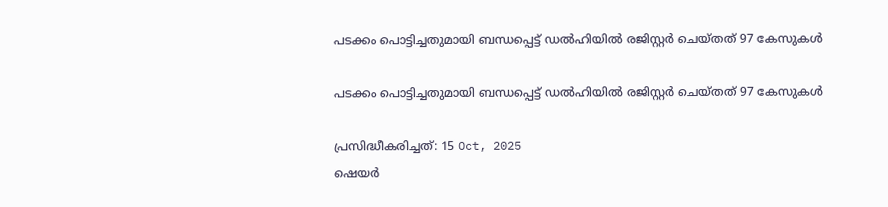പടക്കം പൊട്ടിച്ചതുമായി ബന്ധപ്പെട്ട് ഡൽഹിയിൽ രജിസ്റ്റർ ചെയ്തത് 97 കേസുകൾ

പടക്കം പൊട്ടിച്ചതുമായി ബന്ധപ്പെട്ട് ഡൽഹിയിൽ രജിസ്റ്റർ ചെയ്തത് 97 കേസുകൾ

പ്രസിദ്ധീകരിച്ചത്: 15 Oct, 2025
ഷെയർ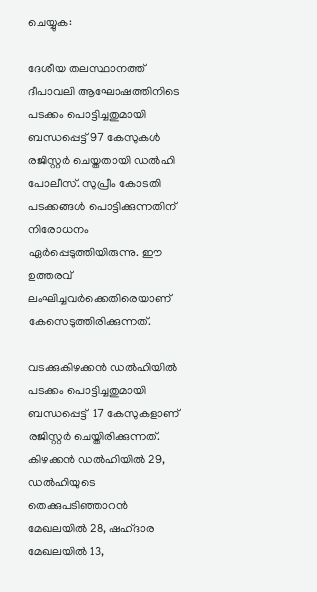ചെയ്യുക:

ദേശീയ തലസ്ഥാനത്ത് ദീപാവലി ആഘോഷത്തിനിടെ പടക്കം പൊട്ടിച്ചതുമായി ബന്ധപ്പെട്ട് 97 കേസുകൾ രജിസ്റ്റർ ചെയ്തതായി ഡൽഹി പോലീസ്. സുപ്രീം കോടതി പടക്കങ്ങൾ പൊട്ടിക്കുന്നതിന് നിരോധനം ഏർപ്പെടുത്തിയിരുന്നു. ഈ ഉത്തരവ് ലംഘിച്ചവർക്കെതിരെയാണ് കേസെടുത്തിരിക്കുന്നത്.

വടക്കുകിഴക്കൻ ഡൽഹിയിൽ പടക്കം പൊട്ടിച്ചതുമായി ബന്ധപ്പെട്ട്  17 കേസുകളാണ് രജിസ്റ്റർ ചെയ്തിരിക്കുന്നത്. കിഴക്കൻ ഡൽഹിയിൽ 29, ഡൽഹിയുടെ തെക്കുപടിഞ്ഞാറൻ മേഖലയിൽ 28, ഷഹ്ദാര മേഖലയിൽ 13,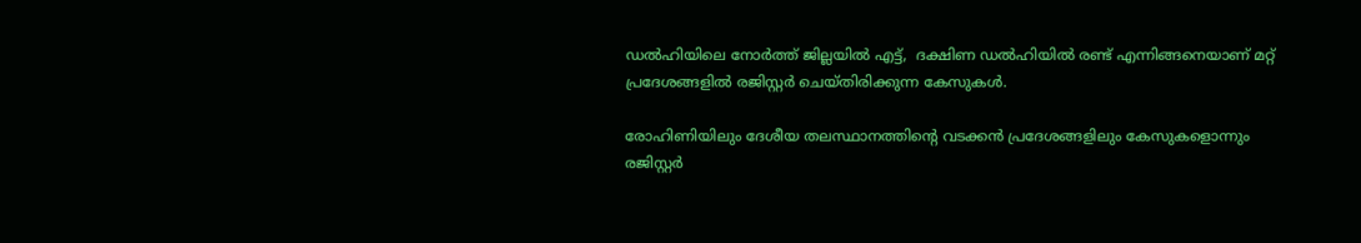ഡൽഹിയിലെ നോർത്ത് ജില്ലയിൽ എട്ട്,  ദക്ഷിണ ഡൽഹിയിൽ രണ്ട് എന്നിങ്ങനെയാണ് മറ്റ് പ്രദേശങ്ങളിൽ രജിസ്റ്റർ ചെയ്തിരിക്കുന്ന കേസുകൾ.

രോഹിണിയിലും ദേശീയ തലസ്ഥാനത്തിന്റെ വടക്കൻ പ്രദേശങ്ങളിലും കേസുകളൊന്നും രജിസ്റ്റർ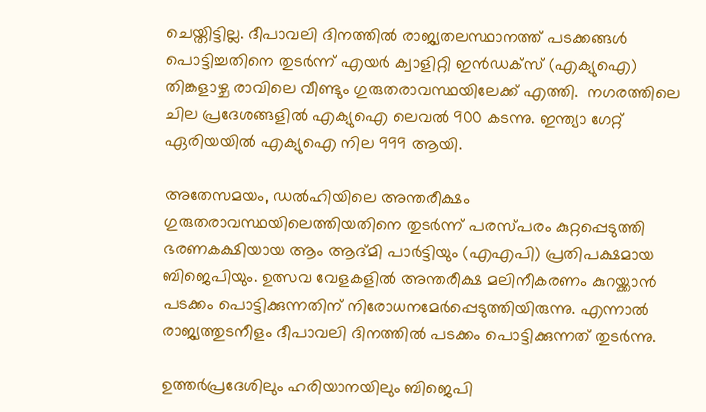ചെയ്തിട്ടില്ല. ദീപാവലി ദിനത്തിൽ രാജ്യതലസ്ഥാനത്ത് പടക്കങ്ങൾ പൊട്ടിച്ചതിനെ തുടർന്ന് എയർ ക്വാളിറ്റി ഇൻഡക്സ് (എക്യുഐ) തിങ്കളാഴ്ച രാവിലെ വീണ്ടും ഗുരുതരാവസ്ഥയിലേക്ക് എത്തി.  നഗരത്തിലെ ചില പ്രദേശങ്ങളിൽ എക്യുഐ ലെവൽ 900 കടന്നു. ഇന്ത്യാ ഗേറ്റ് ഏരിയയിൽ എക്യുഐ നില 999 ആയി.

അതേസമയം, ഡൽഹിയിലെ അന്തരീക്ഷം ഗുരുതരാവസ്ഥയിലെത്തിയതിനെ തുടർന്ന് പരസ്പരം കുറ്റപ്പെടുത്തി ഭരണകക്ഷിയായ ആം ആദ്മി പാർട്ടിയും (എഎപി) പ്രതിപക്ഷമായ ബിജെപിയും. ഉത്സവ വേളകളിൽ അന്തരീക്ഷ മലിനീകരണം കുറയ്ക്കാൻ പടക്കം പൊട്ടിക്കുന്നതിന് നിരോധനമേർപ്പെടുത്തിയിരുന്നു. എന്നാൽ രാജ്യത്തുടനീളം ദീപാവലി ദിനത്തിൽ പടക്കം പൊട്ടിക്കുന്നത് തുടർന്നു.

ഉത്തർപ്രദേശിലും ഹരിയാനയിലും ബിജെപി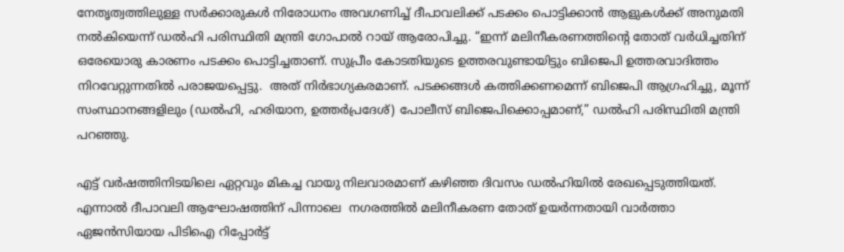നേതൃത്വത്തിലുള്ള സർക്കാരുകൾ നിരോധനം അവഗണിച്ച് ദീപാവലിക്ക് പടക്കം പൊട്ടിക്കാൻ ആളുകൾക്ക് അനുമതി നൽകിയെന്ന് ഡൽഹി പരിസ്ഥിതി മന്ത്രി ഗോപാൽ റായ് ആരോപിച്ചു. “ഇന്ന് മലിനീകരണത്തിന്റെ തോത് വർധിച്ചതിന് ഒരേയൊരു കാരണം പടക്കം പൊട്ടിച്ചതാണ്. സുപ്രീം കോടതിയുടെ ഉത്തരവുണ്ടായിട്ടും ബിജെപി ഉത്തരവാദിത്തം നിറവേറ്റുന്നതിൽ പരാജയപ്പെട്ടു.  അത് നിർഭാഗ്യകരമാണ്. പടക്കങ്ങൾ കത്തിക്കണമെന്ന് ബിജെപി ആഗ്രഹിച്ചു, മൂന്ന് സംസ്ഥാനങ്ങളിലും (ഡൽഹി, ഹരിയാന, ഉത്തർപ്രദേശ്) പോലീസ് ബിജെപിക്കൊപ്പമാണ്,” ഡൽഹി പരിസ്ഥിതി മന്ത്രി പറഞ്ഞു.

എട്ട് വർഷത്തിനിടയിലെ ഏറ്റവും മികച്ച വായു നിലവാരമാണ് കഴിഞ്ഞ ദിവസം ഡൽഹിയിൽ രേഖപ്പെടുത്തിയത്. എന്നാൽ ദീപാവലി ആഘോഷത്തിന് പിന്നാലെ  നഗരത്തിൽ മലിനീകരണ തോത് ഉയർന്നതായി വാർത്താ ഏജൻസിയായ പിടിഐ റിപ്പോർട്ട്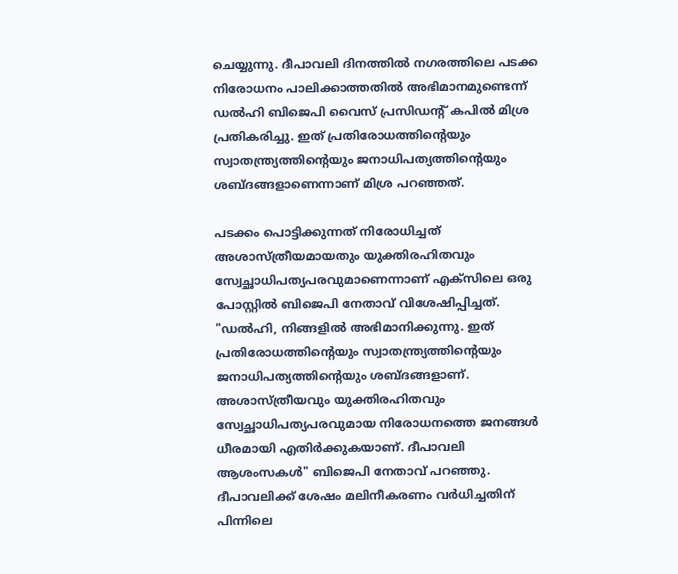ചെയ്യുന്നു. ദീപാവലി ദിനത്തിൽ നഗരത്തിലെ പടക്ക നിരോധനം പാലിക്കാത്തതിൽ അഭിമാനമുണ്ടെന്ന് ഡൽഹി ബിജെപി വൈസ് പ്രസിഡന്റ് കപിൽ മിശ്ര പ്രതികരിച്ചു. ഇത് പ്രതിരോധത്തിന്റെയും സ്വാതന്ത്ര്യത്തിന്റെയും ജനാധിപത്യത്തിന്റെയും ശബ്ദങ്ങളാണെന്നാണ് മിശ്ര പറഞ്ഞത്.

പടക്കം പൊട്ടിക്കുന്നത് നിരോധിച്ചത് അശാസ്ത്രീയമായതും യുക്തിരഹിതവും സ്വേച്ഛാധിപത്യപരവുമാണെന്നാണ് എക്‌സിലെ ഒരു പോസ്റ്റിൽ ബിജെപി നേതാവ് വിശേഷിപ്പിച്ചത്. "ഡൽഹി, നിങ്ങളിൽ അഭിമാനിക്കുന്നു. ഇത് പ്രതിരോധത്തിന്റെയും സ്വാതന്ത്ര്യത്തിന്റെയും ജനാധിപത്യത്തിന്റെയും ശബ്ദങ്ങളാണ്. അശാസ്ത്രീയവും യുക്തിരഹിതവും സ്വേച്ഛാധിപത്യപരവുമായ നിരോധനത്തെ ജനങ്ങൾ ധീരമായി എതിർക്കുകയാണ്. ദീപാവലി ആശംസകൾ" ബിജെപി നേതാവ് പറഞ്ഞു. ദീപാവലിക്ക് ശേഷം മലിനീകരണം വർധിച്ചതിന് പിന്നിലെ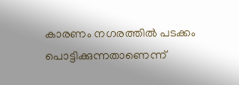കാരണം നഗരത്തിൽ പടക്കം പൊട്ടിക്കുന്നതാണെന്ന്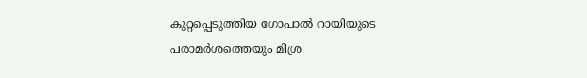കുറ്റപ്പെടുത്തിയ ഗോപാൽ റായിയുടെ പരാമർശത്തെയും മിശ്ര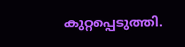കുറ്റപ്പെടുത്തി.